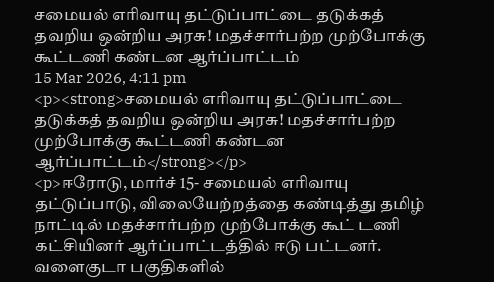சமையல் எரிவாயு தட்டுப்பாட்டை தடுக்கத் தவறிய ஒன்றிய அரசு! மதச்சார்பற்ற முற்போக்கு கூட்டணி கண்டன ஆர்ப்பாட்டம்
15 Mar 2026, 4:11 pm
<p><strong>சமையல் எரிவாயு தட்டுப்பாட்டை தடுக்கத் தவறிய ஒன்றிய அரசு! மதச்சார்பற்ற முற்போக்கு கூட்டணி கண்டன ஆர்ப்பாட்டம்</strong></p>
<p>ஈரோடு, மார்ச் 15- சமையல் எரிவாயு தட்டுப்பாடு, விலையேற்றத்தை கண்டித்து தமிழ் நாட்டில் மதச்சார்பற்ற முற்போக்கு கூட் டணி கட்சியினர் ஆர்ப்பாட்டத்தில் ஈடு பட்டனர். வளைகுடா பகுதிகளில்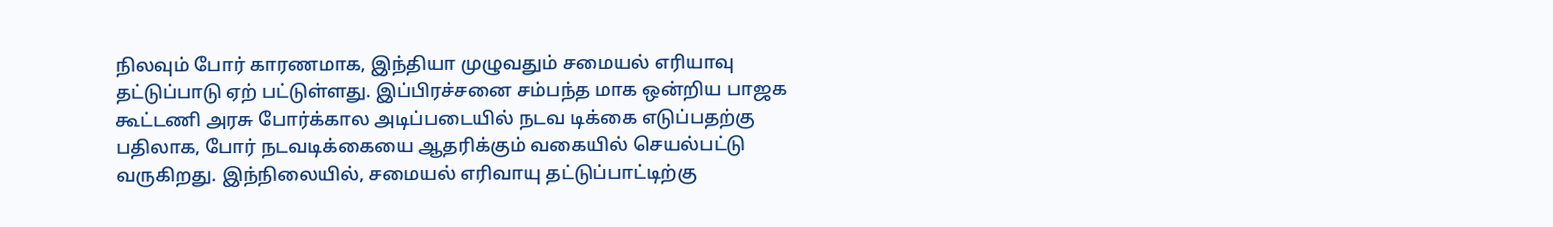நிலவும் போர் காரணமாக, இந்தியா முழுவதும் சமையல் எரியாவு தட்டுப்பாடு ஏற் பட்டுள்ளது. இப்பிரச்சனை சம்பந்த மாக ஒன்றிய பாஜக கூட்டணி அரசு போர்க்கால அடிப்படையில் நடவ டிக்கை எடுப்பதற்கு பதிலாக, போர் நடவடிக்கையை ஆதரிக்கும் வகையில் செயல்பட்டு வருகிறது. இந்நிலையில், சமையல் எரிவாயு தட்டுப்பாட்டிற்கு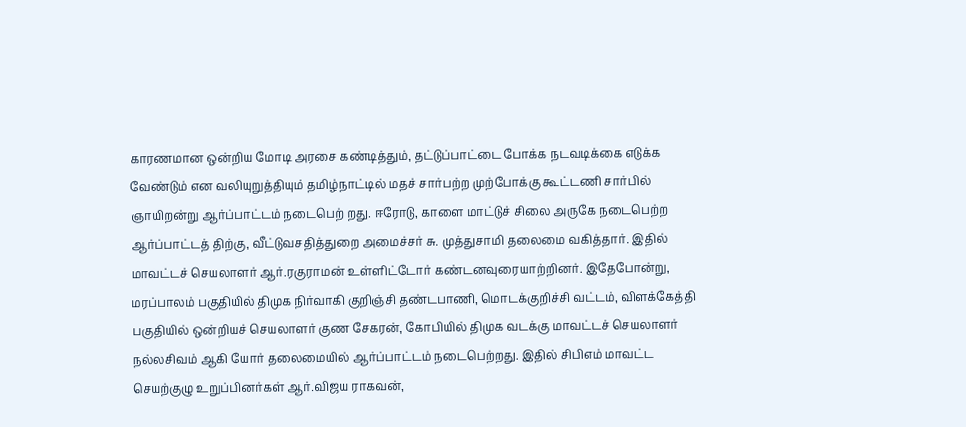காரணமான ஒன்றிய மோடி அரசை கண்டித்தும், தட்டுப்பாட்டை போக்க நடவடிக்கை எடுக்க வேண்டும் என வலியுறுத்தியும் தமிழ்நாட்டில் மதச் சார்பற்ற முற்போக்கு கூட்டணி சார்பில் ஞாயிறன்று ஆர்ப்பாட்டம் நடைபெற் றது. ஈரோடு, காளை மாட்டுச் சிலை அருகே நடைபெற்ற ஆர்ப்பாட்டத் திற்கு, வீட்டுவசதித்துறை அமைச்சர் சு. முத்துசாமி தலைமை வகித்தார். இதில் மாவட்டச் செயலாளர் ஆர்.ரகுராமன் உள்ளிட்டோர் கண்டனவுரையாற்றினர். இதேபோன்று, மரப்பாலம் பகுதியில் திமுக நிர்வாகி குறிஞ்சி தண்டபாணி, மொடக்குறிச்சி வட்டம், விளக்கேத்தி பகுதியில் ஒன்றியச் செயலாளர் குண சேகரன், கோபியில் திமுக வடக்கு மாவட்டச் செயலாளர் நல்லசிவம் ஆகி யோர் தலைமையில் ஆர்ப்பாட்டம் நடைபெற்றது. இதில் சிபிஎம் மாவட்ட செயற்குழு உறுப்பினர்கள் ஆர்.விஜய ராகவன்,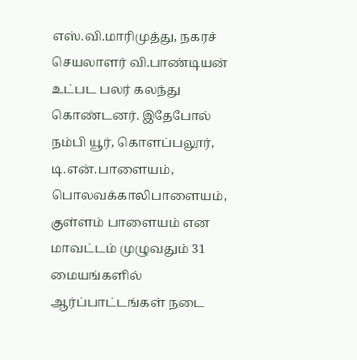எஸ்.வி.மாரிமுத்து, நகரச் செயலாளர் வி.பாண்டியன் உட்பட பலர் கலந்து கொண்டனர். இதேபோல் நம்பி யூர், கொளப்பலூர், டி.என்.பாளையம், பொலவக்காலிபாளையம், குள்ளம் பாளையம் என மாவட்டம் முழுவதும் 31 மையங்களில் ஆர்ப்பாட்டங்கள் நடை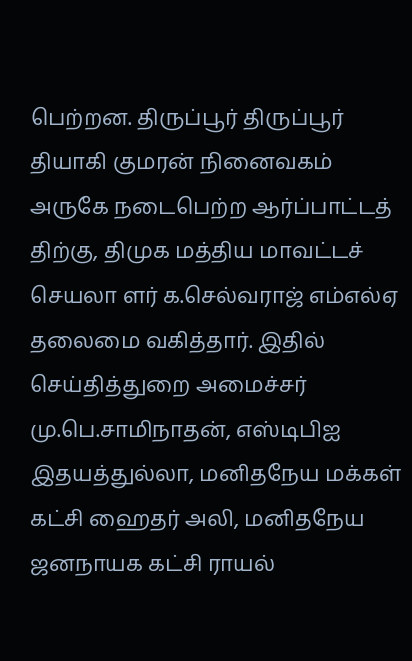பெற்றன. திருப்பூர் திருப்பூர் தியாகி குமரன் நினைவகம் அருகே நடைபெற்ற ஆர்ப்பாட்டத் திற்கு, திமுக மத்திய மாவட்டச் செயலா ளர் க.செல்வராஜ் எம்எல்ஏ தலைமை வகித்தார். இதில் செய்தித்துறை அமைச்சர் மு.பெ.சாமிநாதன், எஸ்டிபிஐ இதயத்துல்லா, மனிதநேய மக்கள் கட்சி ஹைதர் அலி, மனிதநேய ஜனநாயக கட்சி ராயல்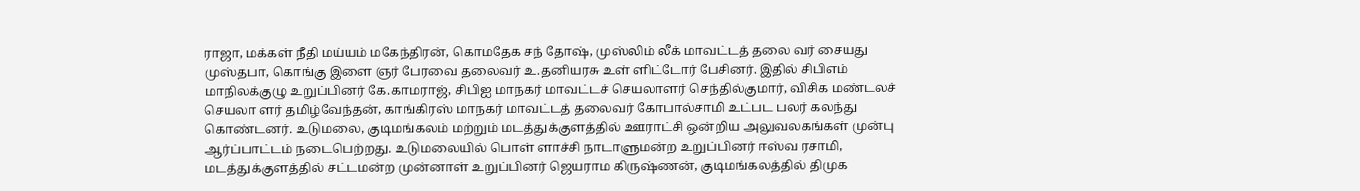ராஜா, மக்கள் நீதி மய்யம் மகேந்திரன், கொமதேக சந் தோஷ், முஸ்லிம் லீக் மாவட்டத் தலை வர் சையது முஸ்தபா, கொங்கு இளை ஞர் பேரவை தலைவர் உ.தனியரசு உள் ளிட்டோர் பேசினர். இதில் சிபிஎம் மாநிலக்குழு உறுப்பினர் கே.காமராஜ், சிபிஐ மாநகர் மாவட்டச் செயலாளர் செந்தில்குமார், விசிக மண்டலச் செயலா ளர் தமிழ்வேந்தன், காங்கிரஸ் மாநகர் மாவட்டத் தலைவர் கோபால்சாமி உட்பட பலர் கலந்து கொண்டனர். உடுமலை, குடிமங்கலம் மற்றும் மடத்துக்குளத்தில் ஊராட்சி ஒன்றிய அலுவலகங்கள் முன்பு ஆர்ப்பாட்டம் நடைபெற்றது. உடுமலையில் பொள் ளாச்சி நாடாளுமன்ற உறுப்பினர் ஈஸ்வ ரசாமி, மடத்துக்குளத்தில் சட்டமன்ற முன்னாள் உறுப்பினர் ஜெயராம கிருஷ்ணன், குடிமங்கலத்தில் திமுக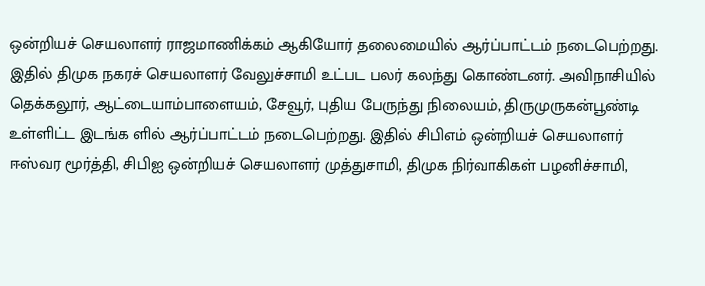ஒன்றியச் செயலாளர் ராஜமாணிக்கம் ஆகியோர் தலைமையில் ஆர்ப்பாட்டம் நடைபெற்றது. இதில் திமுக நகரச் செயலாளர் வேலுச்சாமி உட்பட பலர் கலந்து கொண்டனர். அவிநாசியில் தெக்கலூர், ஆட்டையாம்பாளையம், சேவூர், புதிய பேருந்து நிலையம், திருமுருகன்பூண்டி உள்ளிட்ட இடங்க ளில் ஆர்ப்பாட்டம் நடைபெற்றது. இதில் சிபிஎம் ஒன்றியச் செயலாளர் ஈஸ்வர மூர்த்தி, சிபிஐ ஒன்றியச் செயலாளர் முத்துசாமி, திமுக நிர்வாகிகள் பழனிச்சாமி,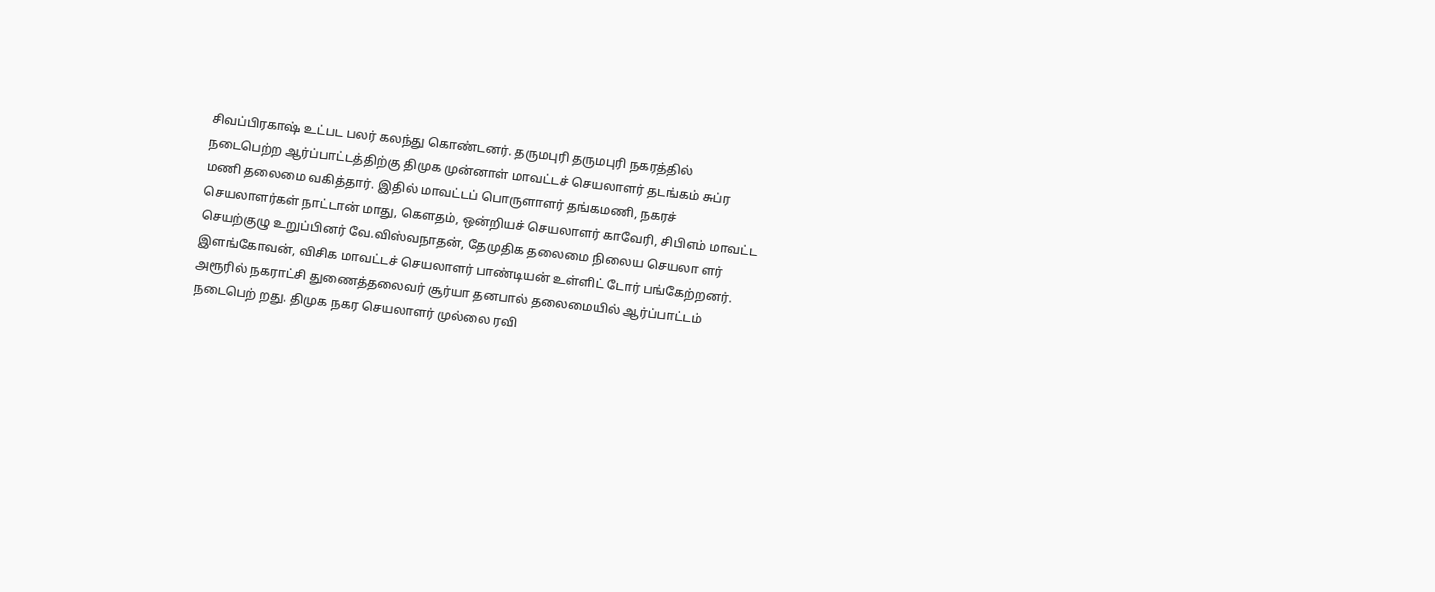சிவப்பிரகாஷ் உட்பட பலர் கலந்து கொண்டனர். தருமபுரி தருமபுரி நகரத்தில் நடைபெற்ற ஆர்ப்பாட்டத்திற்கு திமுக முன்னாள் மாவட்டச் செயலாளர் தடங்கம் சுப்ர மணி தலைமை வகித்தார். இதில் மாவட்டப் பொருளாளர் தங்கமணி, நகரச் செயலாளர்கள் நாட்டான் மாது, கௌதம், ஒன்றியச் செயலாளர் காவேரி, சிபிஎம் மாவட்ட செயற்குழு உறுப்பினர் வே.விஸ்வநாதன், தேமுதிக தலைமை நிலைய செயலா ளர் இளங்கோவன், விசிக மாவட்டச் செயலாளர் பாண்டியன் உள்ளிட் டோர் பங்கேற்றனர். அரூரில் நகராட்சி துணைத்தலைவர் சூர்யா தனபால் தலைமையில் ஆர்ப்பாட்டம் நடைபெற் றது. திமுக நகர செயலாளர் முல்லை ரவி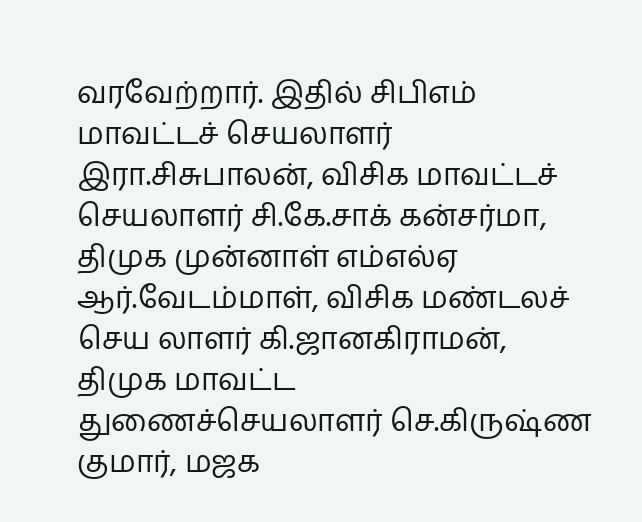வரவேற்றார். இதில் சிபிஎம் மாவட்டச் செயலாளர் இரா.சிசுபாலன், விசிக மாவட்டச் செயலாளர் சி.கே.சாக் கன்சர்மா, திமுக முன்னாள் எம்எல்ஏ ஆர்.வேடம்மாள், விசிக மண்டலச் செய லாளர் கி.ஜானகிராமன், திமுக மாவட்ட துணைச்செயலாளர் செ.கிருஷ்ண குமார், மஜக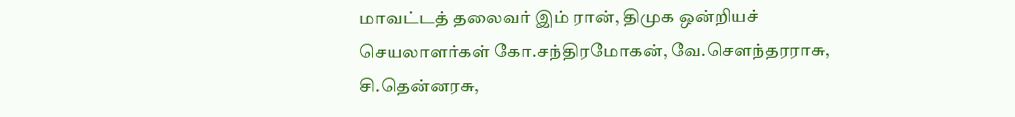மாவட்டத் தலைவர் இம் ரான், திமுக ஒன்றியச் செயலாளர்கள் கோ.சந்திரமோகன், வே.சௌந்தரராசு, சி.தென்னரசு,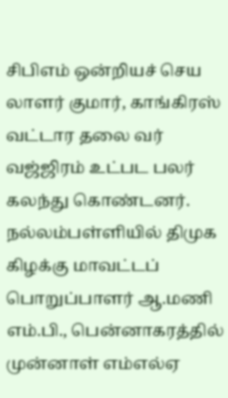சிபிஎம் ஒன்றியச் செய லாளர் குமார், காங்கிரஸ் வட்டார தலை வர் வஜ்ஜிரம் உட்பட பலர் கலந்து கொண்டனர். நல்லம்பள்ளியில் திமுக கிழக்கு மாவட்டப் பொறுப்பாளர் ஆ.மணி எம்.பி., பென்னாகரத்தில் முன்னாள் எம்எல்ஏ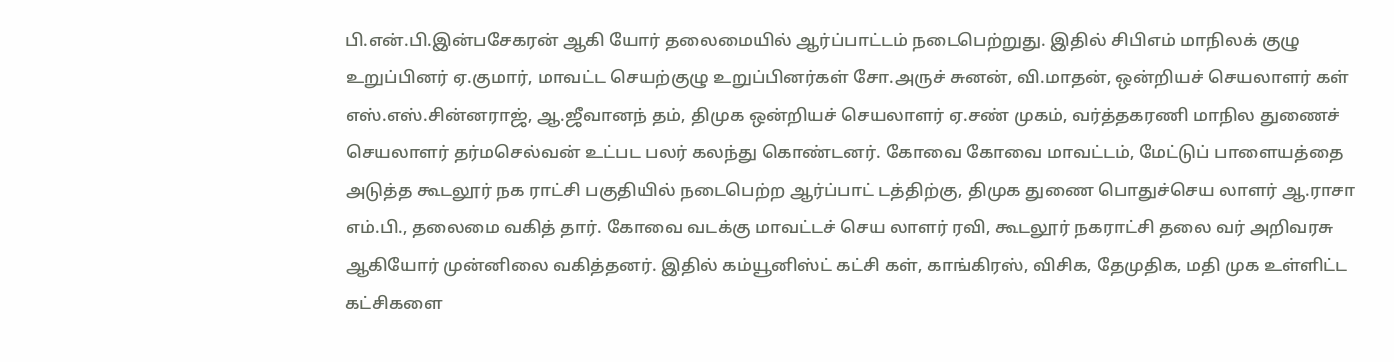பி.என்.பி.இன்பசேகரன் ஆகி யோர் தலைமையில் ஆர்ப்பாட்டம் நடைபெற்றுது. இதில் சிபிஎம் மாநிலக் குழு உறுப்பினர் ஏ.குமார், மாவட்ட செயற்குழு உறுப்பினர்கள் சோ.அருச் சுனன், வி.மாதன், ஒன்றியச் செயலாளர் கள் எஸ்.எஸ்.சின்னராஜ், ஆ.ஜீவானந் தம், திமுக ஒன்றியச் செயலாளர் ஏ.சண் முகம், வர்த்தகரணி மாநில துணைச் செயலாளர் தர்மசெல்வன் உட்பட பலர் கலந்து கொண்டனர். கோவை கோவை மாவட்டம், மேட்டுப் பாளையத்தை அடுத்த கூடலூர் நக ராட்சி பகுதியில் நடைபெற்ற ஆர்ப்பாட் டத்திற்கு, திமுக துணை பொதுச்செய லாளர் ஆ.ராசா எம்.பி., தலைமை வகித் தார். கோவை வடக்கு மாவட்டச் செய லாளர் ரவி, கூடலூர் நகராட்சி தலை வர் அறிவரசு ஆகியோர் முன்னிலை வகித்தனர். இதில் கம்யூனிஸ்ட் கட்சி கள், காங்கிரஸ், விசிக, தேமுதிக, மதி முக உள்ளிட்ட கட்சிகளை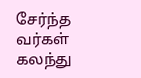சேர்ந்த வர்கள் கலந்து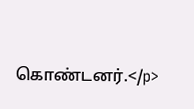கொண்டனர்.</p>